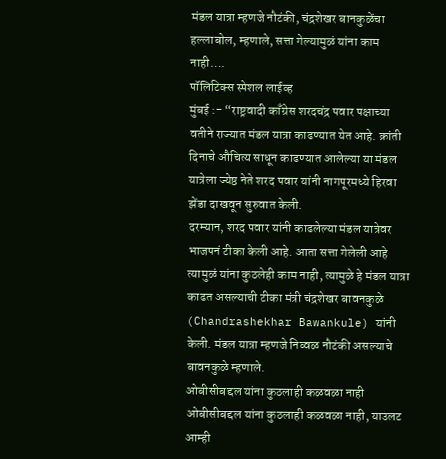मंडल यात्रा म्हणजे नौटंकी, चंद्रशेखर बानकुळेंचा हल्लाबोल, म्हणाले, सत्ता गेल्यामुळं यांना काम नाही….
पॉलिटिक्स स्पेशल लाईव्ह
मुंबई :- “राष्ट्रवादी काँग्रेस शरदचंद्र पवार पक्षाच्या वतीने राज्यात मंडल यात्रा काढण्यात येत आहे. क्रांती दिनाचे औचित्य साधून काढण्यात आलेल्या या मंडल यात्रेला ज्येष्ठ नेते शरद पवार यांनी नागपूरमध्ये हिरवा झेंडा दाखवून सुरुवात केली.
दरम्यान, शरद पवार यांनी काढलेल्या मंडल यात्रेवर भाजपनं टीका केली आहे. आता सत्ता गेलेली आहे त्यामुळं यांना कुठलेही काम नाही, त्यामुळे हे मंडल यात्रा काढत असल्याची टीका मंत्री चंद्रशेखर बावनकुळे (Chandrashekhar Bawankule) यांनी केली. मंडल यात्रा म्हणजे निव्वळ नौटंकी असल्याचे बावनकुळे म्हणाले.
ओबीसीबद्दल यांना कुठलाही कळवळा नाही
ओबीसीबद्दल यांना कुठलाही कळवळा नाही, याउलट आम्ही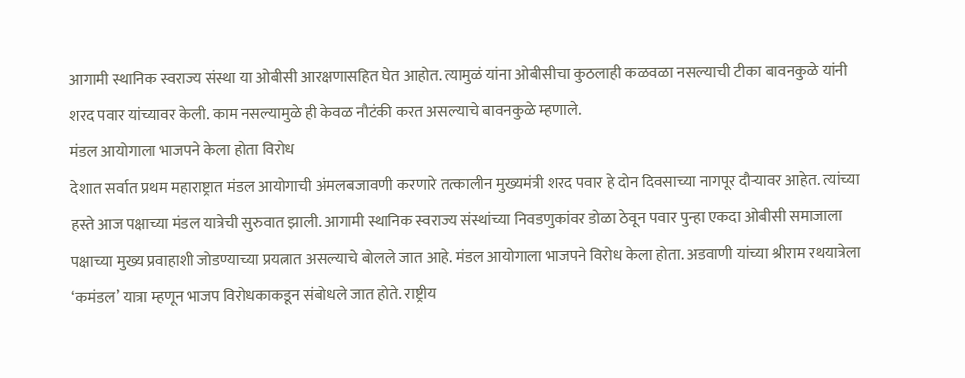आगामी स्थानिक स्वराज्य संस्था या ओबीसी आरक्षणासहित घेत आहोत. त्यामुळं यांना ओबीसीचा कुठलाही कळवळा नसल्याची टीका बावनकुळे यांनी शरद पवार यांच्यावर केली. काम नसल्यामुळे ही केवळ नौटंकी करत असल्याचे बावनकुळे म्हणाले.
मंडल आयोगाला भाजपने केला होता विरोध
देशात सर्वात प्रथम महाराष्ट्रात मंडल आयोगाची अंमलबजावणी करणारे तत्कालीन मुख्यमंत्री शरद पवार हे दोन दिवसाच्या नागपूर दौऱ्यावर आहेत. त्यांच्या हस्ते आज पक्षाच्या मंडल यात्रेची सुरुवात झाली. आगामी स्थानिक स्वराज्य संस्थांच्या निवडणुकांवर डोळा ठेवून पवार पुन्हा एकदा ओबीसी समाजाला पक्षाच्या मुख्य प्रवाहाशी जोडण्याच्या प्रयत्नात असल्याचे बोलले जात आहे. मंडल आयोगाला भाजपने विरोध केला होता. अडवाणी यांच्या श्रीराम रथयात्रेला ‘कमंडल’ यात्रा म्हणून भाजप विरोधकाकडून संबोधले जात होते. राष्ट्रीय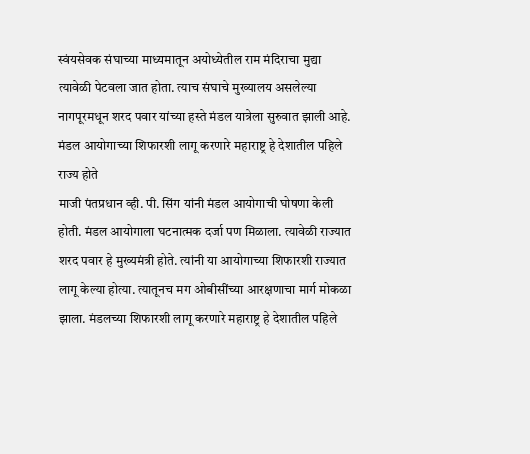स्वंयसेवक संघाच्या माध्यमातून अयोध्येतील राम मंदिराचा मुद्या त्यावेळी पेटवला जात होता. त्याच संघाचे मुख्यालय असलेल्या नागपूरमधून शरद पवार यांच्या हस्ते मंडल यात्रेला सुरुवात झाली आहे.
मंडल आयोगाच्या शिफारशी लागू करणारे महाराष्ट्र हे देशातील पहिले राज्य होते
माजी पंतप्रधान व्ही. पी. सिंग यांनी मंडल आयोगाची घोषणा केली होती. मंडल आयोगाला घटनात्मक दर्जा पण मिळाला. त्यावेळी राज्यात शरद पवार हे मुख्यमंत्री होते. त्यांनी या आयोगाच्या शिफारशी राज्यात लागू केल्या होत्या. त्यातूनच मग ओबीसींच्या आरक्षणाचा मार्ग मोकळा झाला. मंडलच्या शिफारशी लागू करणारे महाराष्ट्र हे देशातील पहिले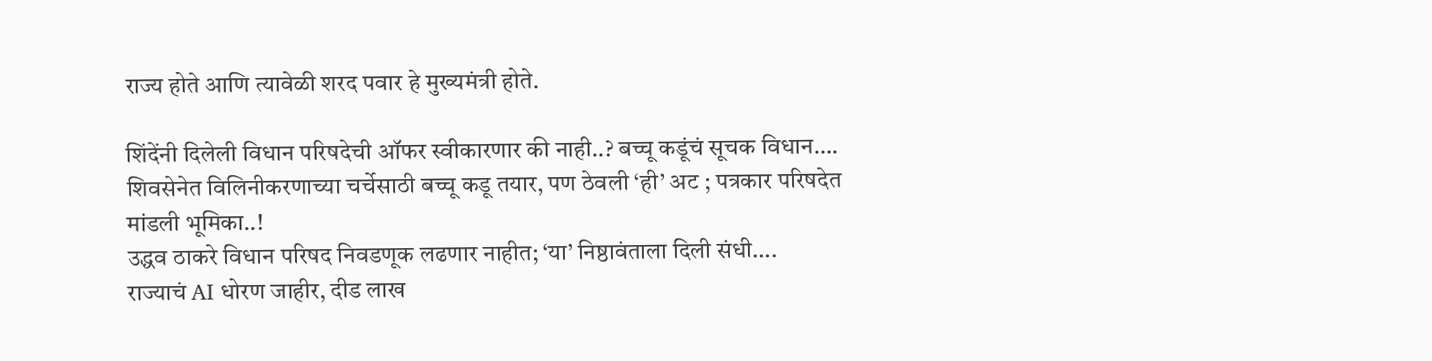राज्य होते आणि त्यावेळी शरद पवार हे मुख्यमंत्री होते.

शिंदेंनी दिलेली विधान परिषदेची ऑफर स्वीकारणार की नाही..? बच्चू कडूंचं सूचक विधान….
शिवसेनेत विलिनीकरणाच्या चर्चेसाठी बच्चू कडू तयार, पण ठेवली ‘ही’ अट ; पत्रकार परिषदेत मांडली भूमिका..!
उद्धव ठाकरे विधान परिषद निवडणूक लढणार नाहीत; ‘या’ निष्ठावंताला दिली संधी….
राज्याचं AI धोरण जाहीर, दीड लाख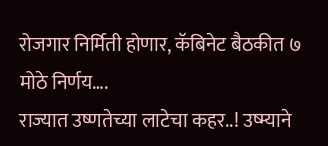रोजगार निर्मिती होणार, कॅबिनेट बैठकीत ७ मोठे निर्णय….
राज्यात उष्णतेच्या लाटेचा कहर..! उष्म्याने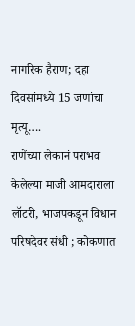नागरिक हैराण; दहा दिवसांमध्ये 15 जणांचा मृत्यू….
राणेंच्या लेकानं पराभव केलेल्या माजी आमदाराला लॉटरी, भाजपकडून विधान परिषदेवर संधी ; कोकणात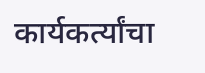कार्यकर्त्यांचा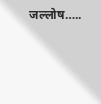जल्लोष…..